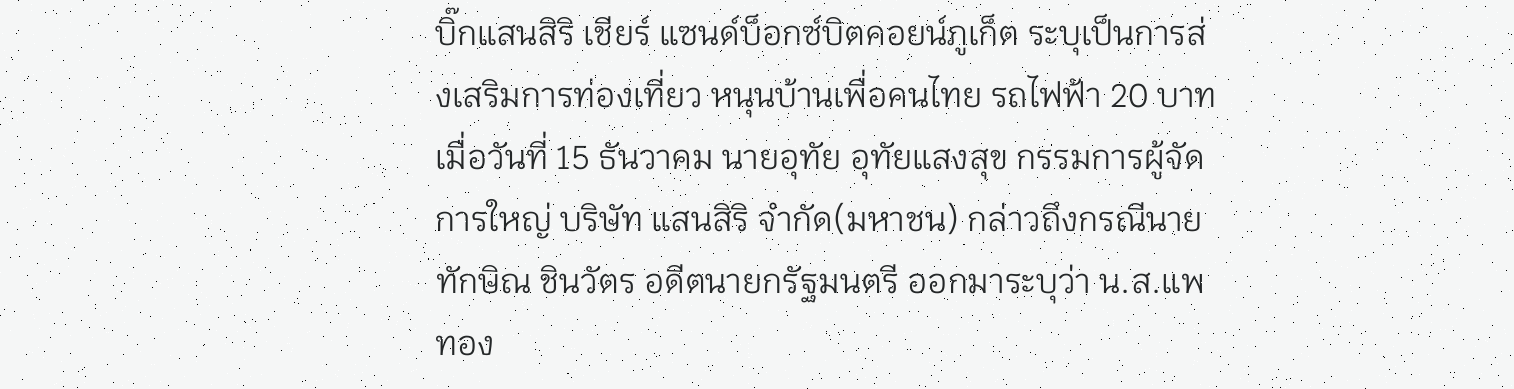บิ๊กแสนสิริ เชียร์ แซนด์บ็อกซ์บิตคอยน์ภูเก็ต ระบุเป็นการส่งเสริมการท่องเที่ยว หนุนบ้านเพื่อคนไทย รถไฟฟ้า 20 บาท
เมื่อวันที่ 15 ธันวาคม นายอุทัย อุทัยแสงสุข กรรมการผู้จัดการใหญ่ บริษัท แสนสิริ จำกัด(มหาชน) กล่าวถึงกรณีนายทักษิณ ชินวัตร อดีตนายกรัฐมนตรี ออกมาระบุว่า น.ส.แพทอง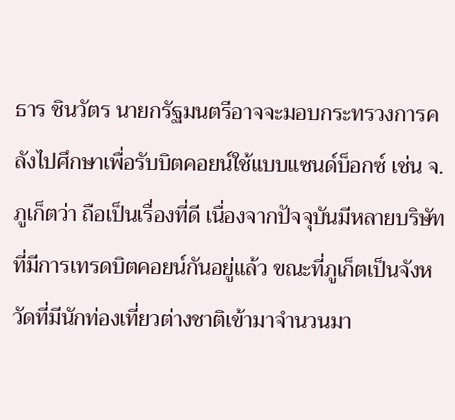ธาร ชินวัตร นายกรัฐมนตรีอาจจะมอบกระทรวงการคลังไปศึกษาเพื่อรับบิตคอยน์ใช้แบบแซนด์บ็อกซ์ เช่น จ.ภูเก็ตว่า ถือเป็นเรื่องที่ดี เนื่องจากปัจจุบันมีหลายบริษัทที่มีการเทรดบิตคอยน์กันอยู่แล้ว ขณะที่ภูเก็ตเป็นจังหวัดที่มีนักท่องเที่ยวต่างชาติเข้ามาจำนวนมา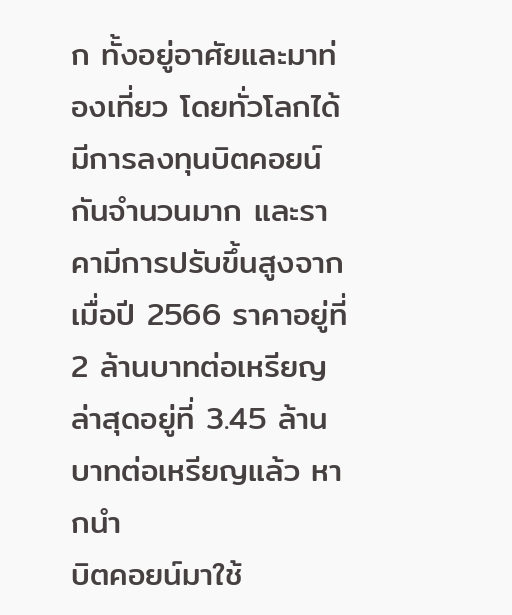ก ทั้งอยู่อาศัยและมาท่องเที่ยว โดยทั่วโลกได้มีการลงทุนบิตคอยน์กันจำนวนมาก และราคามีการปรับขึ้นสูงจากเมื่อปี 2566 ราคาอยู่ที่ 2 ล้านบาทต่อเหรียญ ล่าสุดอยู่ที่ 3.45 ล้านบาทต่อเหรียญแล้ว หากนำ
บิตคอยน์มาใช้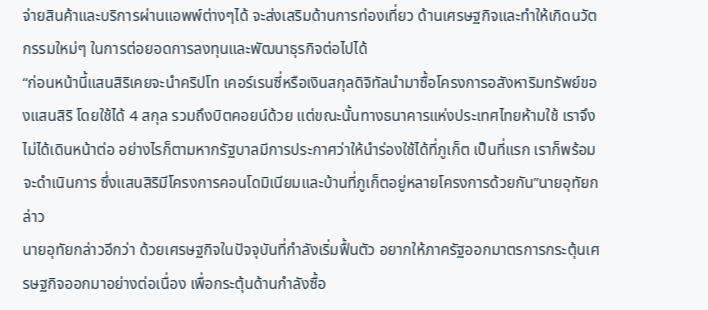จ่ายสินค้าและบริการผ่านแอพพ์ต่างๆได้ จะส่งเสริมด้านการท่องเที่ยว ด้านเศรษฐกิจและทำให้เกิดนวัตกรรมใหม่ๆ ในการต่อยอดการลงทุนและพัฒนาธุรกิจต่อไปได้
“ก่อนหน้านี้แสนสิริเคยจะนำคริปโท เคอร์เรนซี่หรือเงินสกุลดิจิทัลนำมาซื้อโครงการอสังหาริมทรัพย์ของแสนสิริ โดยใช้ได้ 4 สกุล รวมถึงบิตคอยน์ด้วย แต่ขณะนั้นทางธนาคารแห่งประเทศไทยห้ามใช้ เราจึงไม่ได้เดินหน้าต่อ อย่างไรก็ตามหากรัฐบาลมีการประกาศว่าให้นำร่องใช้ได้ที่ภูเก็ต เป็นที่แรก เราก็พร้อมจะดำเนินการ ซึ่งแสนสิริมีโครงการคอนโดมิเนียมและบ้านที่ภูเก็ตอยู่หลายโครงการด้วยกัน”นายอุทัยกล่าว
นายอุทัยกล่าวอีกว่า ด้วยเศรษฐกิจในปัจจุบันที่กำลังเริ่มฟื้นตัว อยากให้ภาครัฐออกมาตรการกระตุ้นเศรษฐกิจออกมาอย่างต่อเนื่อง เพื่อกระตุ้นด้านกำลังซื้อ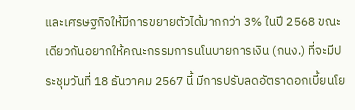และเศรษฐกิจให้มีการขยายตัวได้มากกว่า 3% ในปี 2568 ขณะเดียวกันอยากให้คณะกรรมการนโนบายการเงิน (กนง.) ที่จะมีประชุมวันที่ 18 ธันวาคม 2567 นี้ มีการปรับลดอัตราดอกเบี้ยนโย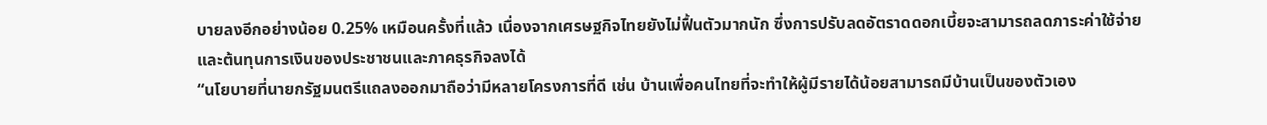บายลงอีกอย่างน้อย 0.25% เหมือนครั้งที่แล้ว เนื่องจากเศรษฐกิจไทยยังไม่ฟื้นตัวมากนัก ซึ่งการปรับลดอัตราดดอกเบี้ยจะสามารถลดภาระค่าใช้จ่ายและต้นทุนการเงินของประชาชนและภาคธุรกิจลงได้
“นโยบายที่นายกรัฐมนตรีแถลงออกมาถือว่ามีหลายโครงการที่ดี เช่น บ้านเพื่อคนไทยที่จะทำให้ผู้มีรายได้น้อยสามารถมีบ้านเป็นของตัวเอง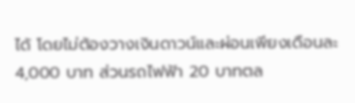ได้ โดยไม่ต้องวางเงินดาวน์และผ่อนเพียงเดือนละ 4,000 บาท ส่วนรถไฟฟ้า 20 บาทตล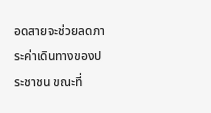อดสายจะช่วยลดภาระค่าเดินทางของประชาชน ขณะที่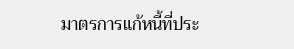มาตรการแก้หนี้ที่ประ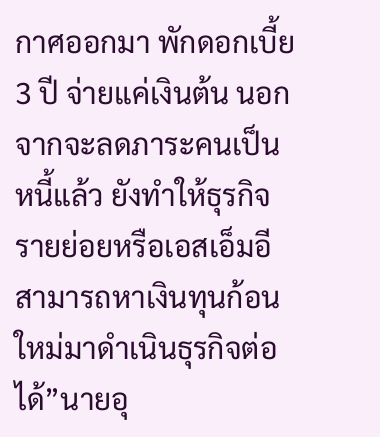กาศออกมา พักดอกเบี้ย 3 ปี จ่ายแค่เงินต้น นอกจากจะลดภาระคนเป็นหนี้แล้ว ยังทำให้ธุรกิจรายย่อยหรือเอสเอ็มอีสามารถหาเงินทุนก้อนใหม่มาดำเนินธุรกิจต่อได้”นายอุ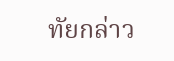ทัยกล่าว